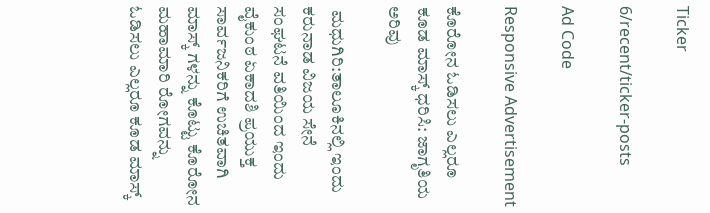Ticker

6/recent/ticker-posts

Ad Code

Responsive Advertisement

ಕೊರೋನ ಓಡಿಸಲು ಎಲ್ಲರೂ ಕೂಡ ಮಾಸ್ಕ್ ಧರಿಸಿ: ಜಾಗೃತಿಯ ಅರಿವು

 ಮಧುಗಿರಿ:ತಾಲೂಕಿನಲ್ಲಿ ಇಂದು ಕರುನಾಡ ವಿಜಯ ಸೇನೆ ಸಂಘಟನೆ ವತಿಯಿಂದ ಇಂದು ವೈಕುಂಠ ಏಕಾದಶಿ ಪ್ರಯುಕ್ತ ಸಾರ್ವಜನಿಕರಿಗೆ ಉಚಿತವಾಗಿ ಮಾಸ್ಕ್ ಗಳನ್ನು ಕೊಟ್ಟು ಕೊರೋನ ಮಹಾಮಾರಿ ರೋಗವನ್ನು ಓಡಿಸಲು ಎಲ್ಲರೂ ಕೂಡ ಮಾಸ್ಕ್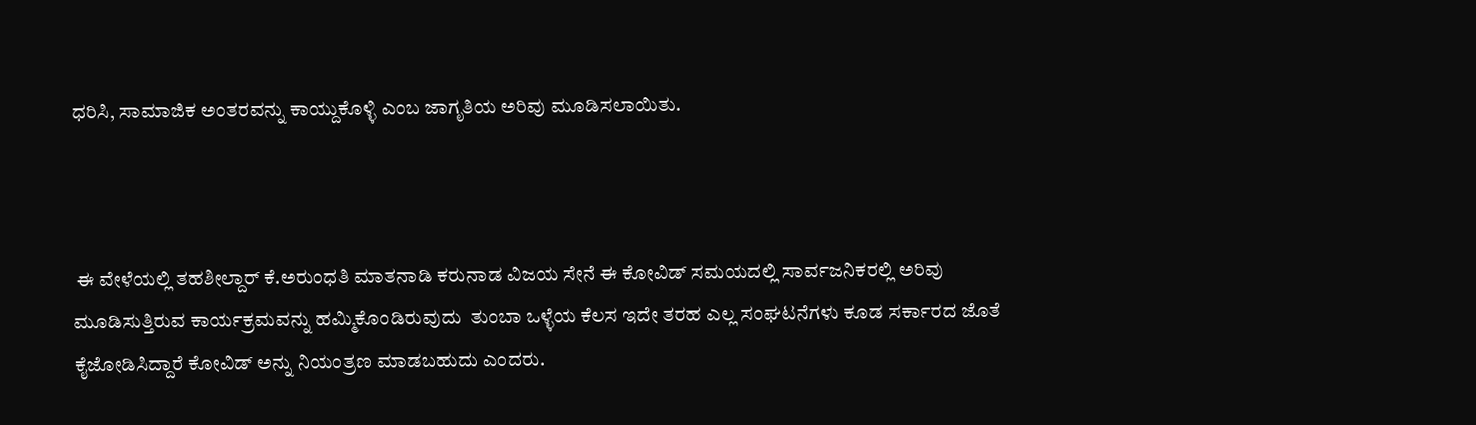ಧರಿಸಿ, ಸಾಮಾಜಿಕ ಅಂತರವನ್ನು ಕಾಯ್ದುಕೊಳ್ಳಿ ಎಂಬ ಜಾಗೃತಿಯ ಅರಿವು ಮೂಡಿಸಲಾಯಿತು.



 ಈ ವೇಳೆಯಲ್ಲಿ ತಹಶೀಲ್ದಾರ್ ಕೆ.ಅರುಂಧತಿ ಮಾತನಾಡಿ ಕರುನಾಡ ವಿಜಯ ಸೇನೆ ಈ ಕೋವಿಡ್ ಸಮಯದಲ್ಲಿ ಸಾರ್ವಜನಿಕರಲ್ಲಿ ಅರಿವು ಮೂಡಿಸುತ್ತಿರುವ ಕಾರ್ಯಕ್ರಮವನ್ನು ಹಮ್ಮಿಕೊಂಡಿರುವುದು  ತುಂಬಾ ಒಳ್ಳೆಯ ಕೆಲಸ ಇದೇ ತರಹ ಎಲ್ಲ ಸಂಘಟನೆಗಳು ಕೂಡ ಸರ್ಕಾರದ ಜೊತೆ ಕೈಜೋಡಿಸಿದ್ದಾರೆ ಕೋವಿಡ್ ಅನ್ನು ನಿಯಂತ್ರಣ ಮಾಡಬಹುದು ಎಂದರು.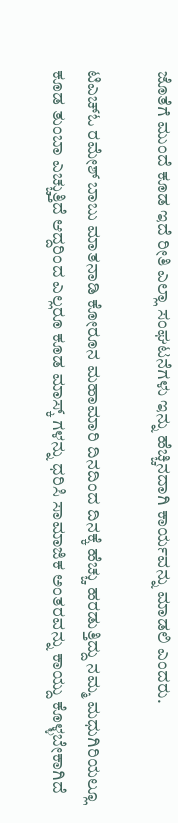ಜೊತೆಗೆ ಮುಂದೆ ಕೂಡ ಇದೆ ರೀತಿ ಎಲ್ಲಾ ಸಂಘಟನೆಗಳು ಇನ್ನು ಹೆಚ್ಚಿನದಾಗಿ ಕಾರ್ಯವನ್ನು ಮಾಡಲಿ ಎಂದರು.

ಟಿಎಚ್ಓ ರಮೇಶ್ ಬಾಬು ಮಾತನಾಡಿ ಕೋರೂನ ಮಹಾಮಾರಿ ದಿನದಿಂದ ದಿನಕ್ಕೆ ಹೆಚ್ಚು ಹರಡುತ್ತಿದ್ದು ನಮ್ಮ ಮಧುಗಿರಿಯಲ್ಲೂ ಕೂಡ ತುಂಬಾ ಎಚ್ಚುತ್ತಿದೆ ಆದ್ದರಿಂದ ಎಲ್ಲರೂ ಕೂಡ ಮಾಸ್ಕ್ ಗಳನ್ನು ಧರಿಸಿ ಸಾಮಾಜಿಕ ಅಂತರವನ್ನು ಕಾಯ್ದು ಕೊಳ್ಳಬೇಕಾಗಿದೆ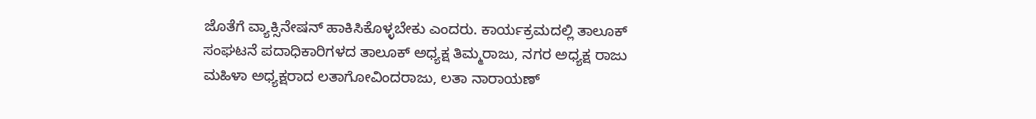ಜೊತೆಗೆ ವ್ಯಾಕ್ಸಿನೇಷನ್ ಹಾಕಿಸಿಕೊಳ್ಳಬೇಕು ಎಂದರು. ಕಾರ್ಯಕ್ರಮದಲ್ಲಿ ತಾಲೂಕ್ ಸಂಘಟನೆ ಪದಾಧಿಕಾರಿಗಳದ ತಾಲೂಕ್ ಅಧ್ಯಕ್ಷ ತಿಮ್ಮರಾಜು, ನಗರ ಅಧ್ಯಕ್ಷ ರಾಜು ಮಹಿಳಾ ಅಧ್ಯಕ್ಷರಾದ ಲತಾಗೋವಿಂದರಾಜು, ಲತಾ ನಾರಾಯಣ್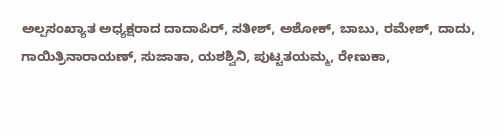ಅಲ್ಪಸಂಖ್ಯಾತ ಅಧ್ಯಕ್ಷರಾದ ದಾದಾಪಿರ್, ಸತೀಶ್, ಅಶೋಕ್, ಬಾಬು, ರಮೇಶ್, ದಾದು, ಗಾಯಿತ್ರಿನಾರಾಯಣ್, ಸುಜಾತಾ, ಯಶಶ್ವಿನಿ, ಪುಟ್ಟತಯಮ್ಮ, ರೇಣುಕಾ,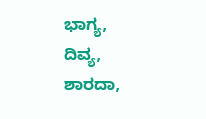ಭಾಗ್ಯ, ದಿವ್ಯ, ಶಾರದಾ,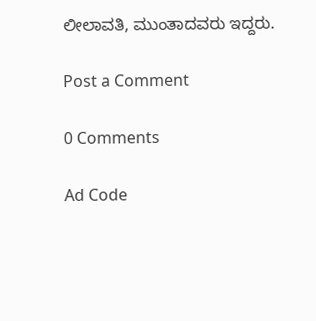ಲೀಲಾವತಿ, ಮುಂತಾದವರು ಇದ್ದರು.

Post a Comment

0 Comments

Ad Code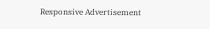Responsive Advertisement